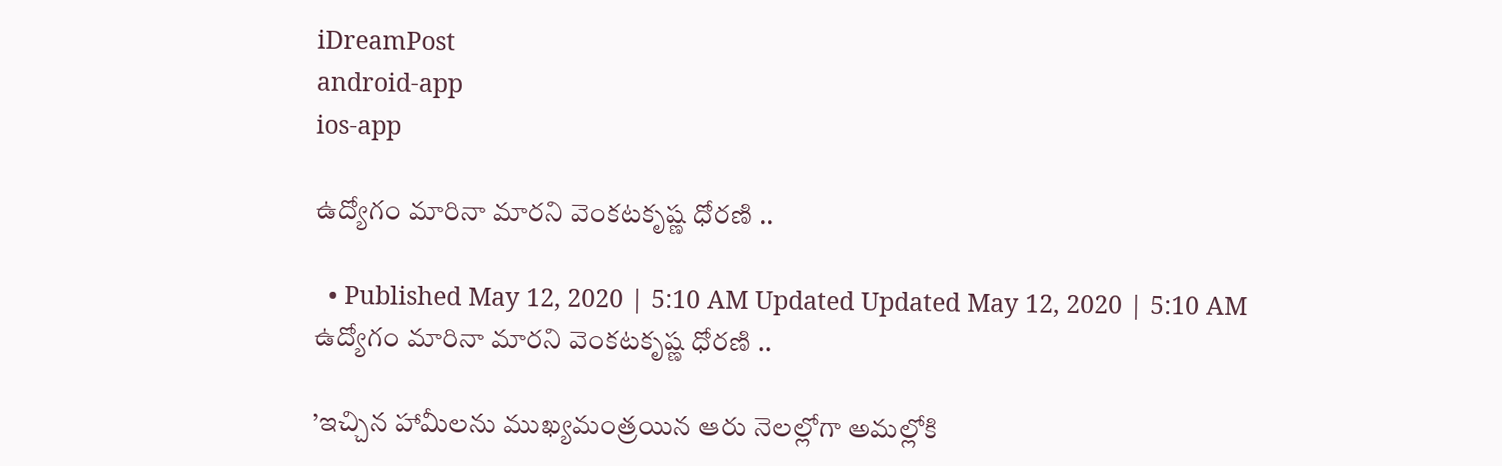iDreamPost
android-app
ios-app

ఉద్యోగం మారినా మారని వెంకటకృష్ణ ధోరణి ..

  • Published May 12, 2020 | 5:10 AM Updated Updated May 12, 2020 | 5:10 AM
ఉద్యోగం మారినా మారని వెంకటకృష్ణ ధోరణి ..

’ఇచ్చిన హామీలను ముఖ్యమంత్రయిన ఆరు నెలల్లోగా అమల్లోకి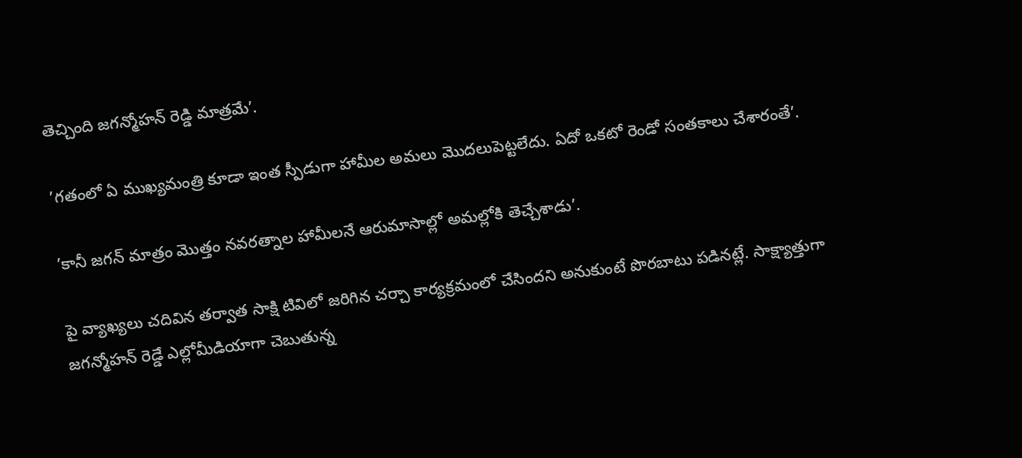తెచ్చింది జగన్మోహన్ రెడ్డి మాత్రమే’.

’గతంలో ఏ ముఖ్యమంత్రి కూడా ఇంత స్పీడుగా హామీల అమలు మొదలుపెట్టలేదు. ఏదో ఒకటో రెండో సంతకాలు చేశారంతే’.

’కానీ జగన్ మాత్రం మొత్తం నవరత్నాల హామీలనే ఆరుమాసాల్లో అమల్లోకి తెచ్చేశాడు’.

పై వ్యాఖ్యలు చదివిన తర్వాత సాక్షి టివిలో జరిగిన చర్చా కార్యక్రమంలో చేసిందని అనుకుంటే పొరబాటు పడినట్లే. సాక్ష్యాత్తుగా జగన్మోహన్ రెడ్డే ఎల్లోమీడియాగా చెబుతున్న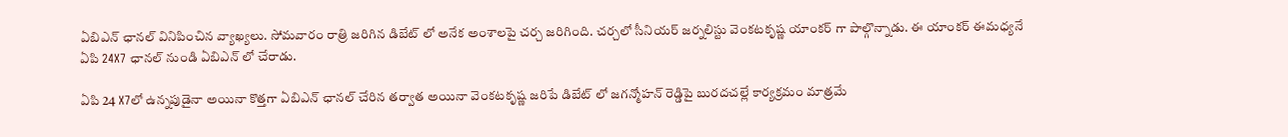ఏబిఎన్ ఛానల్ వినిపించిన వ్యాఖ్యలు. సోమవారం రాత్రి జరిగిన డిబేట్ లో అనేక అంశాలపై చర్చ జరిగింది. చర్చలో సీనియర్ జర్నలిస్టు వెంకటకృష్ణ యాంకర్ గా పాల్గొన్నాడు. ఈ యాంకర్ ఈమధ్యనే ఏపి 24X7 ఛానల్ నుండి ఏబిఎన్ లో చేరాడు.

ఏపి 24 X7లో ఉన్నపుడైనా అయినా కొత్తగా ఏబిఎన్ ఛానల్ చేరిన తర్వాత అయినా వెంకటకృష్ణ జరిపే డిబేట్ లో జగన్మోహన్ రెడ్డిపై బురదచల్లే కార్యక్రమం మాత్రమే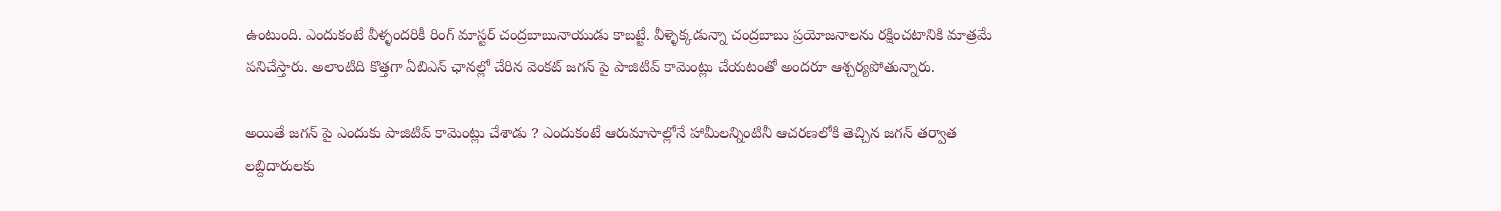ఉంటుంది. ఎందుకంటే వీళ్ళందరికీ రింగ్ మాస్టర్ చంద్రబాబునాయుడు కాబట్టే. వీళ్ళెక్కడున్నా చంద్రబాబు ప్రయోజనాలను రక్షించటానికి మాత్రమే పనిచేస్తారు. అలాంటిది కొత్తగా ఏబిఎన్ ఛానల్లో చేరిన వెంకట్ జగన్ పై పాజిటివ్ కామెంట్లు చేయటంతో అందరూ ఆశ్చర్యపోతున్నారు.

అయితే జగన్ పై ఎందుకు పాజిటివ్ కామెంట్లు చేశాడు ? ఎందుకంటే ఆరుమాసాల్లోనే హామీలన్నింటినీ ఆచరణలోకి తెచ్చిన జగన్ తర్వాత లబ్దిదారులకు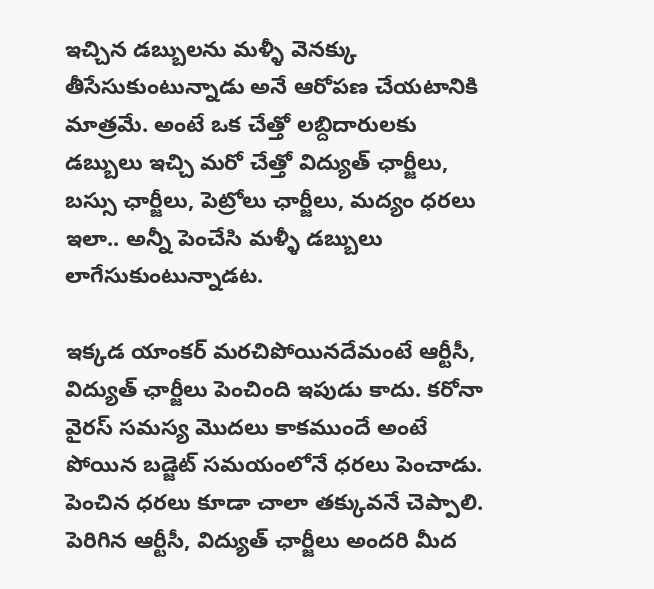ఇచ్చిన డబ్బులను మళ్ళీ వెనక్కు తీసేసుకుంటున్నాడు అనే ఆరోపణ చేయటానికి మాత్రమే. అంటే ఒక చేత్తో లబ్దిదారులకు డబ్బులు ఇచ్చి మరో చేత్తో విద్యుత్ ఛార్జీలు, బస్సు ఛార్జీలు, పెట్రోలు ఛార్జీలు, మద్యం ధరలు ఇలా.. అన్నీ పెంచేసి మళ్ళీ డబ్బులు లాగేసుకుంటున్నాడట.

ఇక్కడ యాంకర్ మరచిపోయినదేమంటే ఆర్టీసీ, విద్యుత్ ఛార్జీలు పెంచింది ఇపుడు కాదు. కరోనా వైరస్ సమస్య మొదలు కాకముందే అంటే పోయిన బడ్జెట్ సమయంలోనే ధరలు పెంచాడు. పెంచిన ధరలు కూడా చాలా తక్కువనే చెప్పాలి. పెరిగిన ఆర్టీసీ, విద్యుత్ ఛార్జీలు అందరి మీద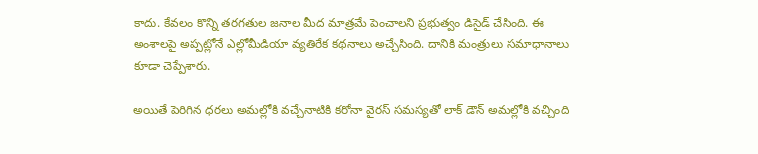కాదు. కేవలం కొన్ని తరగతుల జనాల మీద మాత్రమే పెంచాలని ప్రభుత్వం డిసైడ్ చేసింది. ఈ అంశాలపై అప్పట్లోనే ఎల్లోమీడియా వ్యతిరేక కథనాలు అచ్చేసింది. దానికి మంత్రులు సమాధానాలు కూడా చెప్పేశారు.

అయితే పెరిగిన ధరలు అమల్లోకి వచ్చేనాటికి కరోనా వైరస్ సమస్యతో లాక్ డౌన్ అమల్లోకి వచ్చింది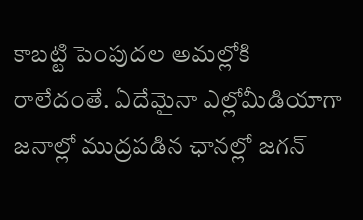కాబట్టి పెంపుదల అమల్లోకి రాలేదంతే. ఏదేమైనా ఎల్లోమీడియాగా జనాల్లో ముద్రపడిన ఛానల్లో జగన్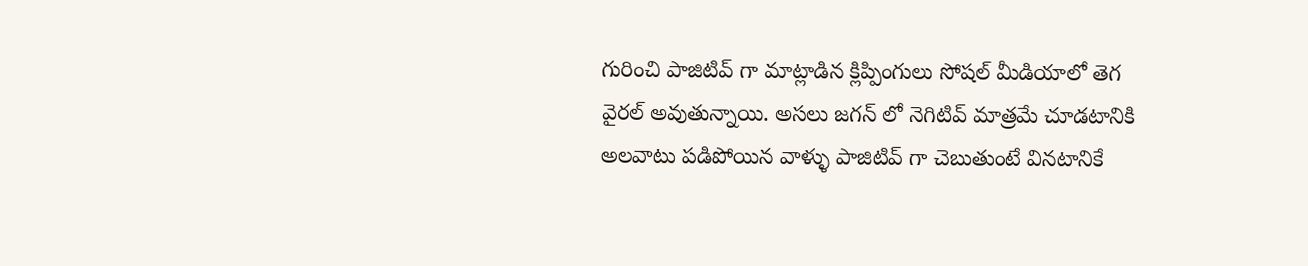గురించి పాజిటివ్ గా మాట్లాడిన క్లిప్పింగులు సోషల్ మీడియాలో తెగ వైరల్ అవుతున్నాయి. అసలు జగన్ లో నెగిటివ్ మాత్రమే చూడటానికి అలవాటు పడిపోయిన వాళ్ళు పాజిటివ్ గా చెబుతుంటే వినటానికే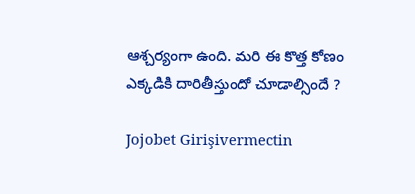ఆశ్చర్యంగా ఉంది. మరి ఈ కొత్త కోణం ఎక్కడికి దారితీస్తుందో చూడాల్సిందే ?

Jojobet Girişivermectin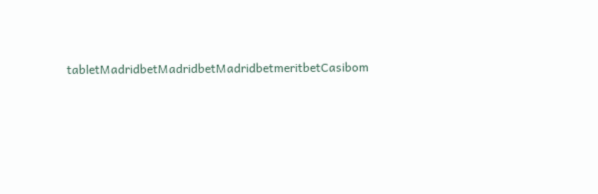tabletMadridbetMadridbetMadridbetmeritbetCasibom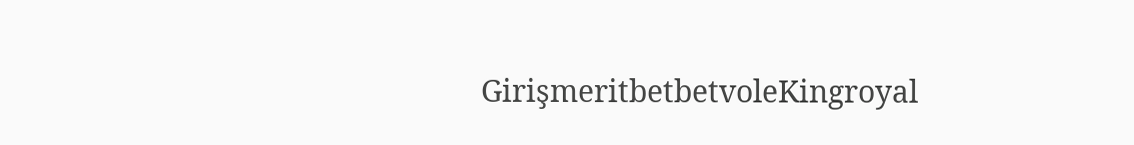GirişmeritbetbetvoleKingroyal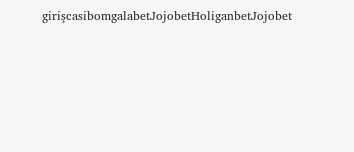girişcasibomgalabetJojobetHoliganbetJojobet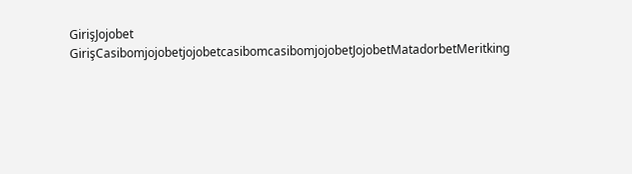GirişJojobet GirişCasibomjojobetjojobetcasibomcasibomjojobetJojobetMatadorbetMeritking